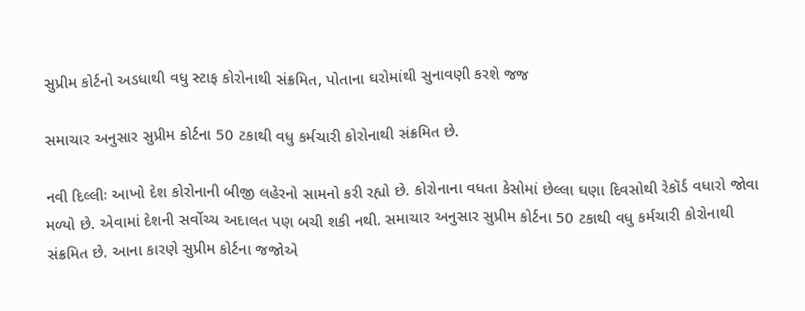સુપ્રીમ કોર્ટનો અડધાથી વધુ સ્ટાફ કોરોનાથી સંક્રમિત, પોતાના ઘરોમાંથી સુનાવણી કરશે જજ

સમાચાર અનુસાર સુપ્રીમ કોર્ટના 50 ટકાથી વધુ કર્મચારી કોરોનાથી સંક્રમિત છે.

નવી દિલ્લીઃ આખો દેશ કોરોનાની બીજી લહેરનો સામનો કરી રહ્યો છે. કોરોનાના વધતા કેસોમાં છેલ્લા ઘણા દિવસોથી રેકૉર્ડ વધારો જોવા મળ્યો છે. એવામાં દેશની સર્વોચ્ચ અદાલત પણ બચી શકી નથી. સમાચાર અનુસાર સુપ્રીમ કોર્ટના 50 ટકાથી વધુ કર્મચારી કોરોનાથી સંક્રમિત છે. આના કારણે સુપ્રીમ કોર્ટના જજોએ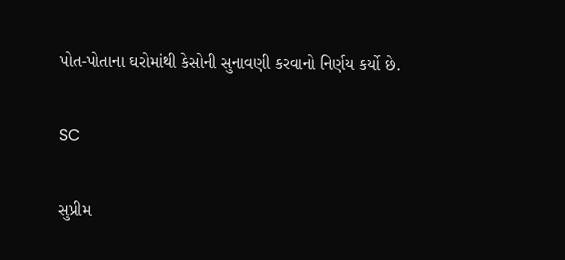પોત-પોતાના ઘરોમાંથી કેસોની સુનાવણી કરવાનો નિર્ણય કર્યો છે.

SC

સુપ્રીમ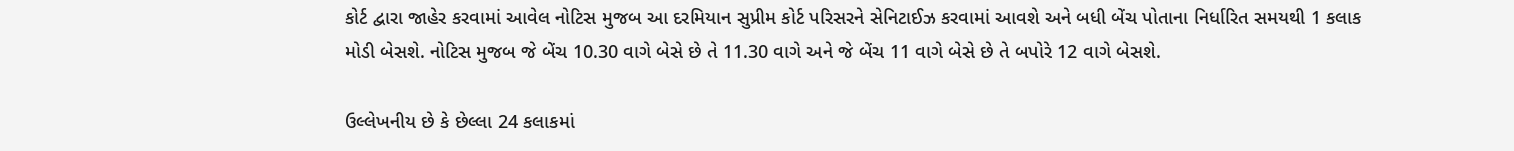કોર્ટ દ્વારા જાહેર કરવામાં આવેલ નોટિસ મુજબ આ દરમિયાન સુપ્રીમ કોર્ટ પરિસરને સેનિટાઈઝ કરવામાં આવશે અને બધી બેંચ પોતાના નિર્ધારિત સમયથી 1 કલાક મોડી બેસશે. નોટિસ મુજબ જે બેંચ 10.30 વાગે બેસે છે તે 11.30 વાગે અને જે બેંચ 11 વાગે બેસે છે તે બપોરે 12 વાગે બેસશે.

ઉલ્લેખનીય છે કે છેલ્લા 24 કલાકમાં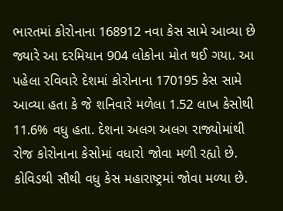ભારતમાં કોરોનાના 168912 નવા કેસ સામે આવ્યા છે જ્યારે આ દરમિયાન 904 લોકોના મોત થઈ ગયા. આ પહેલા રવિવારે દેશમાં કોરોનાના 170195 કેસ સામે આવ્યા હતા કે જે શનિવારે મળેલા 1.52 લાખ કેસોથી 11.6% વધુ હતા. દેશના અલગ અલગ રાજ્યોમાંથી રોજ કોરોનાના કેસોમાં વધારો જોવા મળી રહ્યો છે. કોવિડથી સૌથી વધુ કેસ મહારાષ્ટ્રમાં જોવા મળ્યા છે.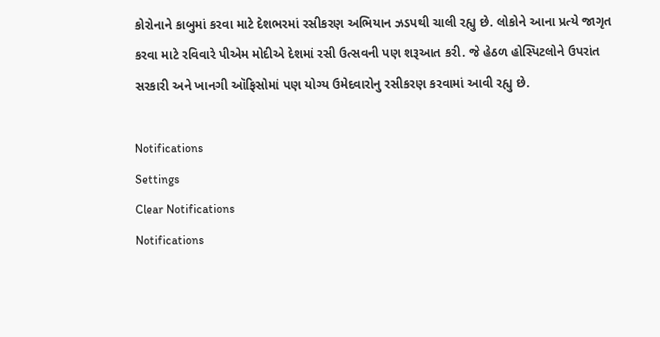કોરોનાને કાબુમાં કરવા માટે દેશભરમાં રસીકરણ અભિયાન ઝડપથી ચાલી રહ્યુ છે. લોકોને આના પ્રત્યે જાગૃત કરવા માટે રવિવારે પીએમ મોદીએ દેશમાં રસી ઉત્સવની પણ શરૂઆત કરી. જે હેઠળ હોસ્પિટલોને ઉપરાંત સરકારી અને ખાનગી ઑફિસોમાં પણ યોગ્ય ઉમેદવારોનુ રસીકરણ કરવામાં આવી રહ્યુ છે.

Notifications
Settings
Clear Notifications
Notifications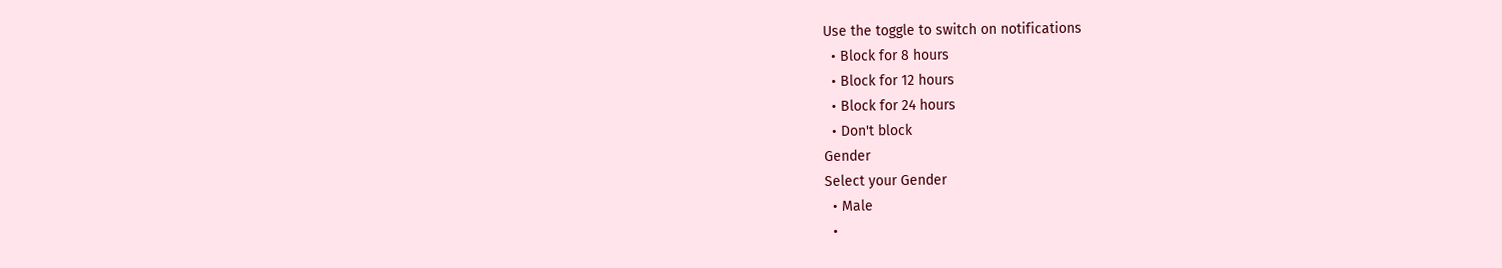Use the toggle to switch on notifications
  • Block for 8 hours
  • Block for 12 hours
  • Block for 24 hours
  • Don't block
Gender
Select your Gender
  • Male
  •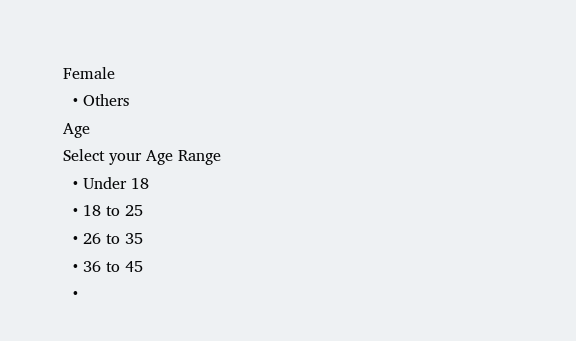Female
  • Others
Age
Select your Age Range
  • Under 18
  • 18 to 25
  • 26 to 35
  • 36 to 45
  •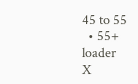45 to 55
  • 55+
loader
X